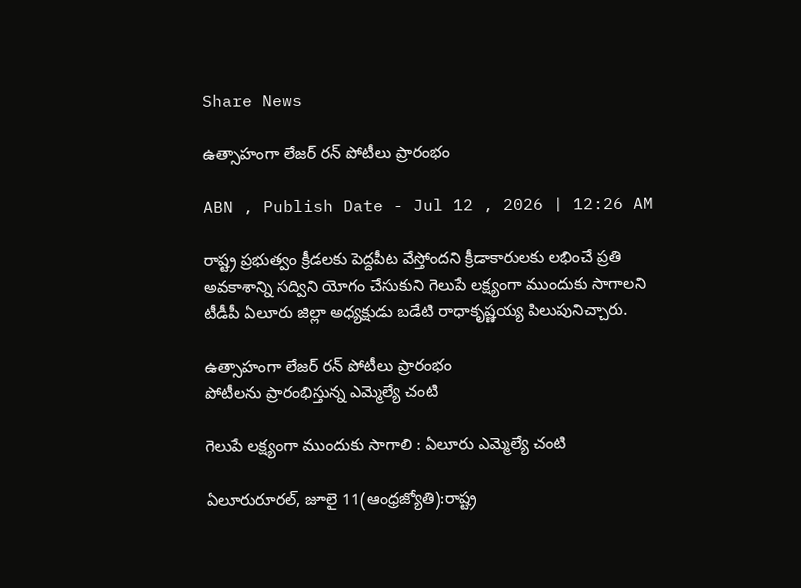Share News

ఉత్సాహంగా లేజర్‌ రన్‌ పోటీలు ప్రారంభం

ABN , Publish Date - Jul 12 , 2026 | 12:26 AM

రాష్ట్ర ప్రభుత్వం క్రీడలకు పెద్దపీట వేస్తోందని క్రీడాకారులకు లభించే ప్రతి అవకాశాన్ని సద్విని యోగం చేసుకుని గెలుపే లక్ష్యంగా ముందుకు సాగాలని టీడీపీ ఏలూరు జిల్లా అధ్యక్షుడు బడేటి రాధాకృష్ణయ్య పిలుపునిచ్చారు.

ఉత్సాహంగా లేజర్‌ రన్‌ పోటీలు ప్రారంభం
పోటీలను ప్రారంభిస్తున్న ఎమ్మెల్యే చంటి

గెలుపే లక్ష్యంగా ముందుకు సాగాలి : ఏలూరు ఎమ్మెల్యే చంటి

ఏలూరురూరల్‌, జూలై 11(ఆంధ్రజ్యోతి):రాష్ట్ర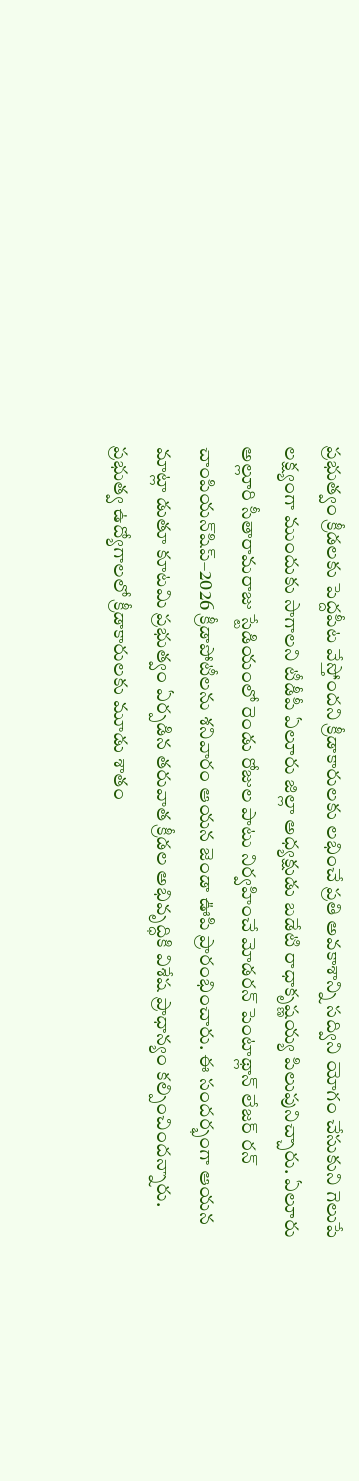ప్రభుత్వం క్రీడలకు పెద్దపీట వేస్తోందని క్రీడాకారులకు లభించే ప్రతి అవకాశాన్ని సద్విని యోగం చేసుకుని గెలుపే లక్ష్యంగా ముందుకు సాగాలని టీడీపీ ఏలూరు జిల్లా అధ్యక్షుడు బడేటి రాధాకృష్ణయ్య పిలుపునిచ్చారు. ఏలూరు అల్లూరి సీతారామరాజు స్టేడియంలో రెండు రోజుల పాటు నిర్వహించే మోడరన్‌ పెంటాథ్లాన్‌ లేజర్‌ రన్‌ చాంపియన్‌షిప్‌–2026 క్రీడాపోటీలను శనివారం ఆయన జెండా ఊపి ప్రారంభించారు. ఈ సందర్భంగా ఆయన మాట్లా డుతూ కూటమి ప్రభుత్వం ఏర్పడిన తరువాత క్రీడల అభివృద్ధికి విశేష ప్రాధాన్యం కల్పించిందన్నారు. ప్రభుత్వ ఉద్యోగాలలో క్రీడాకారులకు మూడు శాతం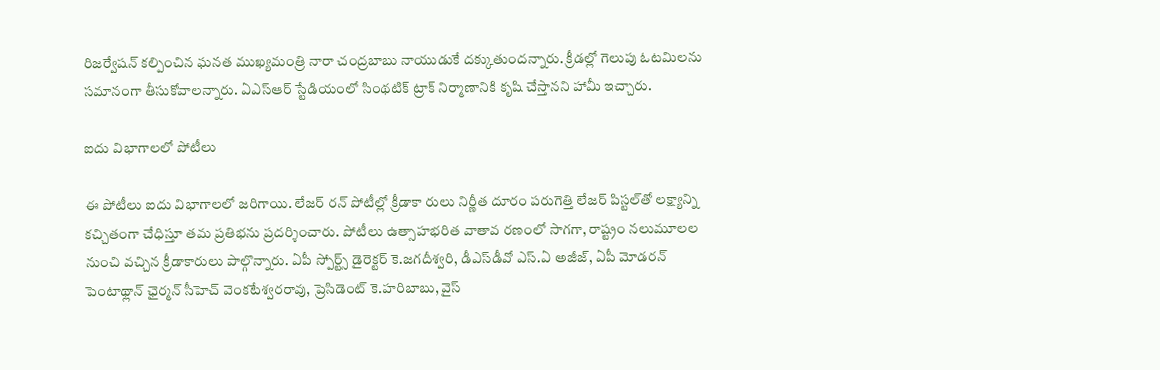రిజర్వేషన్‌ కల్పించిన ఘనత ముఖ్యమంత్రి నారా చంద్రబాబు నాయుడుకే దక్కుతుందన్నారు. క్రీడల్లో గెలుపు ఓటమిలను సమానంగా తీసుకోవాలన్నారు. ఏఎస్‌ఆర్‌ స్టేడియంలో సింథటిక్‌ ట్రాక్‌ నిర్మాణానికి కృషి చేస్తానని హామీ ఇచ్చారు.

ఐదు విభాగాలలో పోటీలు

ఈ పోటీలు ఐదు విభాగాలలో జరిగాయి. లేజర్‌ రన్‌ పోటీల్లో క్రీడాకా రులు నిర్ణీత దూరం పరుగెత్తి లేజర్‌ పిస్టల్‌తో లక్ష్యాన్ని కచ్చితంగా చేధిస్తూ తమ ప్రతిభను ప్రదర్శించారు. పోటీలు ఉత్సాహభరిత వాతావ రణంలో సాగగా, రాష్ట్రం నలుమూలల నుంచి వచ్చిన క్రీడాకారులు పాల్గొన్నారు. ఏపీ స్పోర్ట్స్‌ డైరెక్టర్‌ కె.జగదీశ్వరి, డీఎస్‌డీవో ఎస్‌.ఏ అజీజ్‌, ఏపీ మోడరన్‌ పెంటాథ్లాన్‌ ఛైర్మన్‌ సీహెచ్‌ వెంకటేశ్వరరావు, ప్రెసిడెంట్‌ కె.హరిబాబు, వైస్‌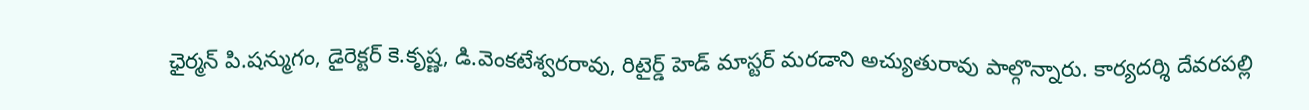ఛైర్మన్‌ పి.షన్ముగం, డైరెక్టర్‌ కె.కృష్ణ, డి.వెంకటేశ్వరరావు, రిటైర్డ్‌ హెడ్‌ మాస్టర్‌ మరడాని అచ్యుతురావు పాల్గొన్నారు. కార్యదర్శి దేవరపల్లి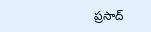ప్రసాద్‌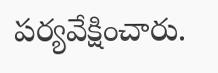పర్యవేక్షించారు.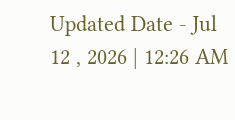Updated Date - Jul 12 , 2026 | 12:26 AM